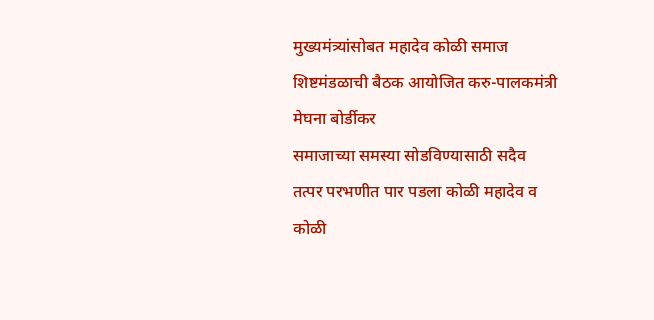मुख्यमंत्र्यांसोबत महादेव कोळी समाज शिष्टमंडळाची बैठक आयोजित करु-पालकमंत्री मेघना बोर्डीकर
समाजाच्या समस्या सोडविण्यासाठी सदैव तत्पर परभणीत पार पडला कोळी महादेव व कोळी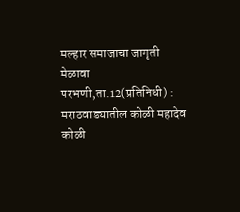मल्हार समाजाचा जागृती मेळावा
परभणी,ता.12(प्रतिनिधी) : मराठवाड्यातील कोळी महादेव कोळी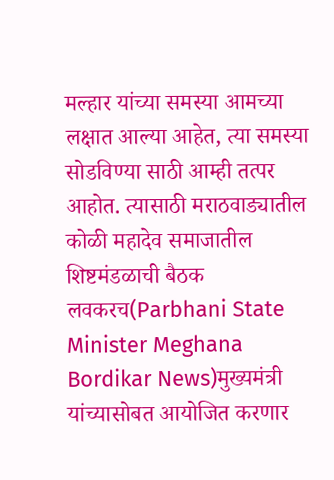मल्हार यांच्या समस्या आमच्या लक्षात आल्या आहेत, त्या समस्या सोडविण्या साठी आम्ही तत्पर आहोत. त्यासाठी मराठवाड्यातील कोळी महादेव समाजातील शिष्टमंडळाची बैठक लवकरच(Parbhani State Minister Meghana Bordikar News)मुख्यमंत्री यांच्यासोबत आयोजित करणार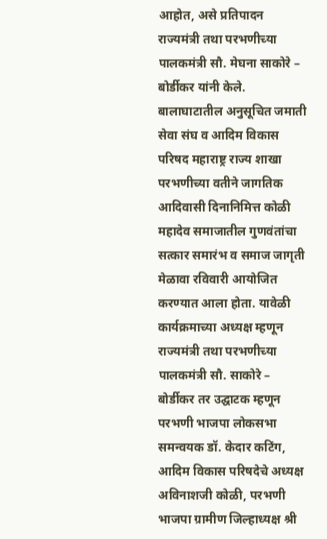आहोत, असे प्रतिपादन राज्यमंत्री तथा परभणीच्या पालकमंत्री सौ. मेघना साकोरे – बोर्डीकर यांनी केले.
बालाघाटातील अनुसूचित जमाती सेवा संघ व आदिम विकास परिषद महाराष्ट्र राज्य शाखा परभणीच्या वतीने जागतिक आदिवासी दिनानिमित्त कोळी महादेव समाजातील गुणवंतांचा सत्कार समारंभ व समाज जागृती मेळावा रविवारी आयोजित करण्यात आला होता. यावेळी कार्यक्रमाच्या अध्यक्ष म्हणून राज्यमंत्री तथा परभणीच्या पालकमंत्री सौ. साकोरे – बोर्डीकर तर उद्घाटक म्हणून परभणी भाजपा लोकसभा समन्वयक डॉ. केदार कटिंग, आदिम विकास परिषदेचे अध्यक्ष अविनाशजी कोळी, परभणी भाजपा ग्रामीण जिल्हाध्यक्ष श्री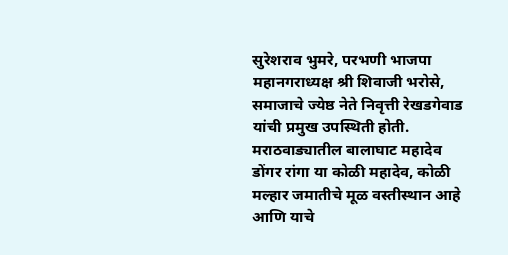सुरेशराव भुमरे, परभणी भाजपा महानगराध्यक्ष श्री शिवाजी भरोसे, समाजाचे ज्येष्ठ नेते निवृत्ती रेखडगेवाड यांची प्रमुख उपस्थिती होती.
मराठवाड्यातील बालाघाट महादेव डोंगर रांगा या कोळी महादेव, कोळी मल्हार जमातीचे मूळ वस्तीस्थान आहे आणि याचे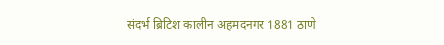संदर्भ ब्रिटिश कालीन अहमदनगर 1881 ठाणे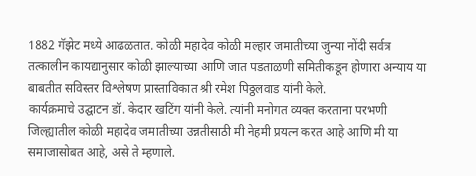1882 गॅझेट मध्ये आढळतात. कोळी महादेव कोळी मल्हार जमातीच्या जुन्या नोंदी सर्वत्र तत्कालीन कायद्यानुसार कोळी झाल्याच्या आणि जात पडताळणी समितीकडून होणारा अन्याय या बाबतीत सविस्तर विश्लेषण प्रास्ताविकात श्री रमेश पिठ्ठलवाड यांनी केले.
कार्यक्रमाचे उद्घाटन डॉ. केदार खटिंग यांनी केले. त्यांनी मनोगत व्यक्त करताना परभणी जिल्ह्यातील कोळी महादेव जमातीच्या उन्नतीसाठी मी नेहमी प्रयत्न करत आहे आणि मी या समाजासोबत आहे, असे ते म्हणाले.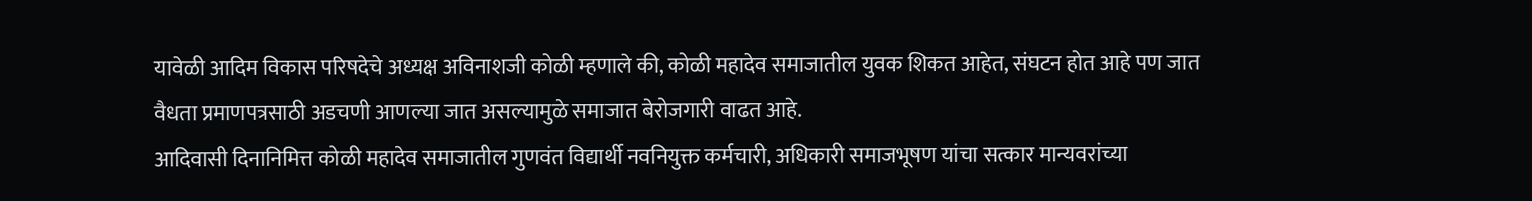यावेळी आदिम विकास परिषदेचे अध्यक्ष अविनाशजी कोळी म्हणाले की, कोळी महादेव समाजातील युवक शिकत आहेत, संघटन होत आहे पण जात वैधता प्रमाणपत्रसाठी अडचणी आणल्या जात असल्यामुळे समाजात बेरोजगारी वाढत आहे.
आदिवासी दिनानिमित्त कोळी महादेव समाजातील गुणवंत विद्यार्थी नवनियुक्त कर्मचारी, अधिकारी समाजभूषण यांचा सत्कार मान्यवरांच्या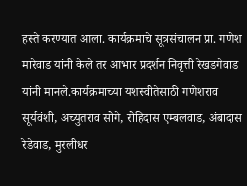हस्ते करण्यात आला. कार्यक्रमाचे सूत्रसंचालन प्रा. गणेश मारेवाड यांनी केले तर आभार प्रदर्शन निवृत्ती रेखडगेवाड यांनी मानले.कार्यक्रमाच्या यशस्वीतेसाठी गणेशराव सूर्यवंशी, अच्युतराव सोगे, रोहिदास एम्बलवाड, अंबादास रेडेवाड, मुरलीधर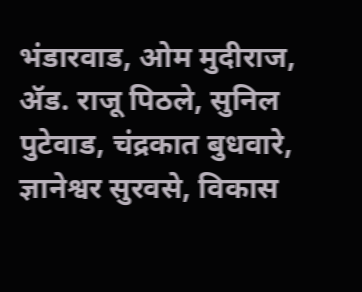भंडारवाड, ओम मुदीराज, ॲड. राजू पिठले, सुनिल पुटेवाड, चंद्रकात बुधवारे, ज्ञानेश्वर सुरवसे, विकास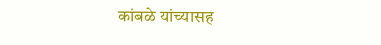कांबळे यांच्यासह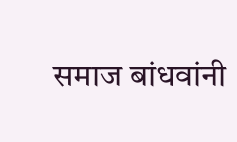समाज बांधवांनी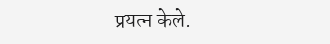प्रयत्न केले.